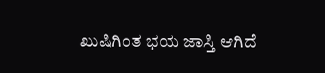ಖುಷಿಗಿಂತ ಭಯ ಜಾಸ್ತಿ ಆಗಿದೆ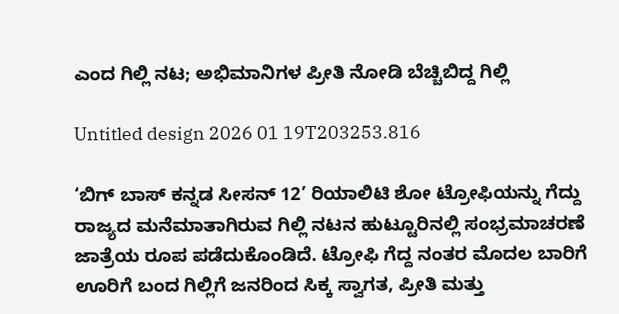ಎಂದ ಗಿಲ್ಲಿ ನಟ; ಅಭಿಮಾನಿಗಳ ಪ್ರೀತಿ ನೋಡಿ ಬೆಚ್ಚಿಬಿದ್ದ ಗಿಲ್ಲಿ

Untitled design 2026 01 19T203253.816

‘ಬಿಗ್ ಬಾಸ್ ಕನ್ನಡ ಸೀಸನ್ 12’ ರಿಯಾಲಿಟಿ ಶೋ ಟ್ರೋಫಿಯನ್ನು ಗೆದ್ದು ರಾಜ್ಯದ ಮನೆಮಾತಾಗಿರುವ ಗಿಲ್ಲಿ ನಟನ ಹುಟ್ಟೂರಿನಲ್ಲಿ ಸಂಭ್ರಮಾಚರಣೆ ಜಾತ್ರೆಯ ರೂಪ ಪಡೆದುಕೊಂಡಿದೆ. ಟ್ರೋಫಿ ಗೆದ್ದ ನಂತರ ಮೊದಲ ಬಾರಿಗೆ ಊರಿಗೆ ಬಂದ ಗಿಲ್ಲಿಗೆ ಜನರಿಂದ ಸಿಕ್ಕ ಸ್ವಾಗತ, ಪ್ರೀತಿ ಮತ್ತು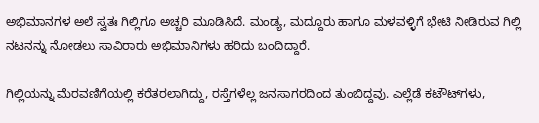ಅಭಿಮಾನಗಳ ಅಲೆ ಸ್ವತಃ ಗಿಲ್ಲಿಗೂ ಅಚ್ಚರಿ ಮೂಡಿಸಿದೆ. ಮಂಡ್ಯ, ಮದ್ದೂರು ಹಾಗೂ ಮಳವಳ್ಳಿಗೆ ಭೇಟಿ ನೀಡಿರುವ ಗಿಲ್ಲಿ ನಟನನ್ನು ನೋಡಲು ಸಾವಿರಾರು ಅಭಿಮಾನಿಗಳು ಹರಿದು ಬಂದಿದ್ದಾರೆ.

ಗಿಲ್ಲಿಯನ್ನು ಮೆರವಣಿಗೆಯಲ್ಲಿ ಕರೆತರಲಾಗಿದ್ದು, ರಸ್ತೆಗಳೆಲ್ಲ ಜನಸಾಗರದಿಂದ ತುಂಬಿದ್ದವು. ಎಲ್ಲೆಡೆ ಕಟೌಟ್‌ಗಳು,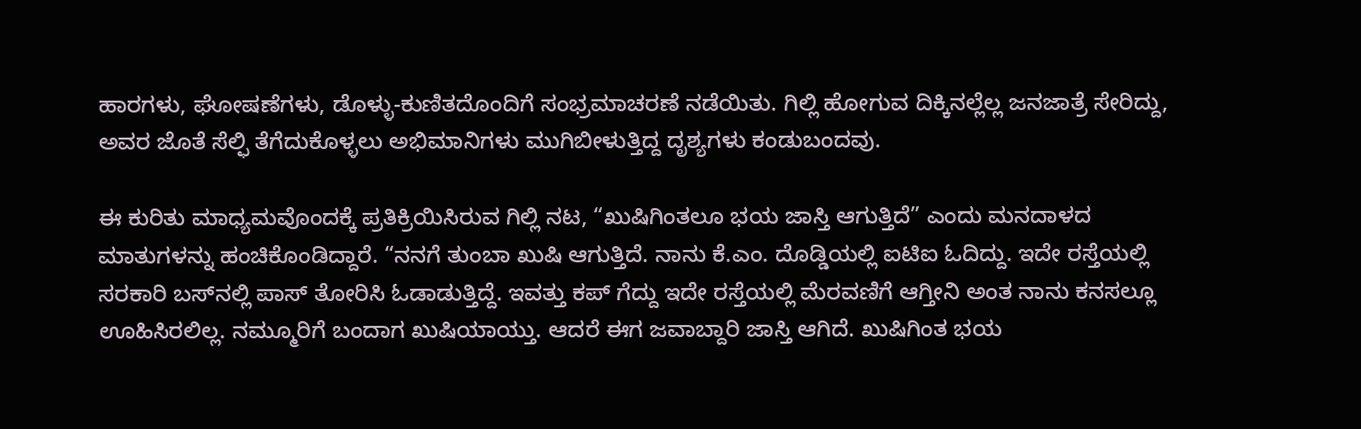ಹಾರಗಳು, ಘೋಷಣೆಗಳು, ಡೊಳ್ಳು-ಕುಣಿತದೊಂದಿಗೆ ಸಂಭ್ರಮಾಚರಣೆ ನಡೆಯಿತು. ಗಿಲ್ಲಿ ಹೋಗುವ ದಿಕ್ಕಿನಲ್ಲೆಲ್ಲ ಜನಜಾತ್ರೆ ಸೇರಿದ್ದು, ಅವರ ಜೊತೆ ಸೆಲ್ಫಿ ತೆಗೆದುಕೊಳ್ಳಲು ಅಭಿಮಾನಿಗಳು ಮುಗಿಬೀಳುತ್ತಿದ್ದ ದೃಶ್ಯಗಳು ಕಂಡುಬಂದವು.

ಈ ಕುರಿತು ಮಾಧ್ಯಮವೊಂದಕ್ಕೆ ಪ್ರತಿಕ್ರಿಯಿಸಿರುವ ಗಿಲ್ಲಿ ನಟ, “ಖುಷಿಗಿಂತಲೂ ಭಯ ಜಾಸ್ತಿ ಆಗುತ್ತಿದೆ” ಎಂದು ಮನದಾಳದ ಮಾತುಗಳನ್ನು ಹಂಚಿಕೊಂಡಿದ್ದಾರೆ. “ನನಗೆ ತುಂಬಾ ಖುಷಿ ಆಗುತ್ತಿದೆ. ನಾನು ಕೆ.ಎಂ. ದೊಡ್ಡಿಯಲ್ಲಿ ಐಟಿಐ ಓದಿದ್ದು. ಇದೇ ರಸ್ತೆಯಲ್ಲಿ ಸರಕಾರಿ ಬಸ್‌ನಲ್ಲಿ ಪಾಸ್ ತೋರಿಸಿ ಓಡಾಡುತ್ತಿದ್ದೆ. ಇವತ್ತು ಕಪ್ ಗೆದ್ದು ಇದೇ ರಸ್ತೆಯಲ್ಲಿ ಮೆರವಣಿಗೆ ಆಗ್ತೀನಿ ಅಂತ ನಾನು ಕನಸಲ್ಲೂ ಊಹಿಸಿರಲಿಲ್ಲ. ನಮ್ಮೂರಿಗೆ ಬಂದಾಗ ಖುಷಿಯಾಯ್ತು. ಆದರೆ ಈಗ ಜವಾಬ್ದಾರಿ ಜಾಸ್ತಿ ಆಗಿದೆ. ಖುಷಿಗಿಂತ ಭಯ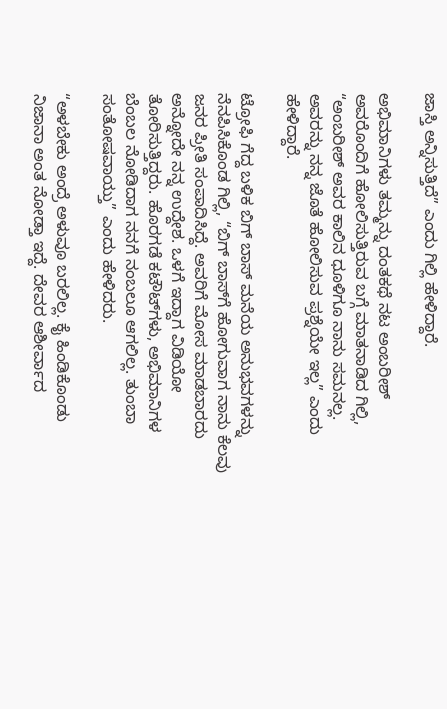ಜಾಸ್ತಿ ಅನ್ನಿಸುತ್ತಿದೆ” ಎಂದು ಗಿಲ್ಲಿ ಹೇಳಿದ್ದಾರೆ.

ಅಭಿಮಾನಿಗಳು ತಮ್ಮನ್ನು ದಂತಕಥೆ ನಟ ಅಂಬರೀಶ್‌ ಅವರೊಂದಿಗೆ ಹೋಲಿಸುತ್ತಿರುವ ಬಗ್ಗೆ ಮಾತನಾಡಿದ ಗಿಲ್ಲಿ, “ಅಂಬರೀಶ್ ಅವರ ಕಾಲಿನ ಧೂಳಿಗೂ ನಾನು ಸಮನಲ್ಲ. ಅವರನ್ನು ನನ್ನ ಜೊತೆ ಹೋಲಿಸುವ ಪ್ರಶ್ನೆಯೇ ಇಲ್ಲ” ಎಂದು  ಹೇಳಿದ್ದಾರೆ.

ಟ್ರೋಫಿ ಗೆದ್ದ ಬಳಿಕ ಬಿಗ್ ಬಾಸ್ ಮನೆಯ ಅನುಭವಗಳನ್ನು ನೆನಪಿಸಿಕೊಂಡ ಗಿಲ್ಲಿ, “ಬಿಗ್ ಬಾಸ್‌ಗೆ ಹೋಗುವಾಗ ನಾನು ಕೆಲವು ಜನರ ಪ್ರೀತಿ ಸಂಪಾದಿಸಿದ್ದೆ. ಅವರಿಗೆ ಮೋಸ ಮಾಡಬಾರದು ಅನ್ನೋದೇ ನನ್ನ ಉದ್ದೇಶ. ಒಳಗೆ ಇದ್ದಾಗ ವಿಡಿಯೋ ತೋರಿಸುತ್ತಿದ್ದರು. ಹೊರಗಡೆ ಕಟೌಟ್‌ಗಳು, ಅಭಿಮಾನಿಗಳ ಬೆಂಬಲ ನೋಡಿದಾಗ ನನಗೆ ನಂಬಲೂ ಆಗಲಿಲ್ಲ. ತುಂಬಾ ಸಂತೋಷವಾಯ್ತು” ಎಂದು ಹೇಳಿದರು.

“ಅಳಬೇಕು ಅಂದ್ರೆ ಅಳುವೂ ಬರಲಿಲ್ಲ. ಕೈ ಹಿಂಡಿಕೊಂಡು ನಿಜಾನಾ ಅಂತ ನೋಡ್ತಾ ಇದ್ದೆ. ದೇವರ ಆಶೀರ್ವಾದ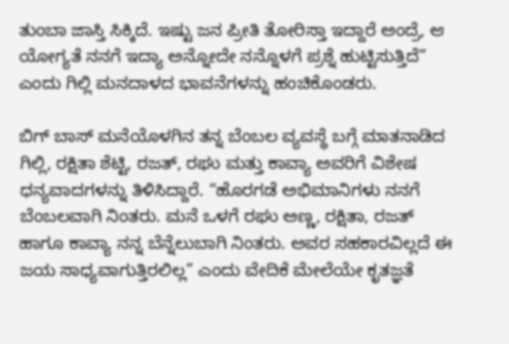ತುಂಬಾ ಜಾಸ್ತಿ ಸಿಕ್ಕಿದೆ. ಇಷ್ಟು ಜನ ಪ್ರೀತಿ ತೋರಿಸ್ತಾ ಇದ್ದಾರೆ ಅಂದ್ರೆ, ಆ ಯೋಗ್ಯತೆ ನನಗೆ ಇದ್ಯಾ ಅನ್ನೋದೇ ನನ್ನೊಳಗೆ ಪ್ರಶ್ನೆ ಹುಟ್ಟಿಸುತ್ತಿದೆ” ಎಂದು ಗಿಲ್ಲಿ ಮನದಾಳದ ಭಾವನೆಗಳನ್ನು ಹಂಚಿಕೊಂಡರು.

ಬಿಗ್ ಬಾಸ್ ಮನೆಯೊಳಗಿನ ತನ್ನ ಬೆಂಬಲ ವ್ಯವಸ್ಥೆ ಬಗ್ಗೆ ಮಾತನಾಡಿದ ಗಿಲ್ಲಿ, ರಕ್ಷಿತಾ ಶೆಟ್ಟಿ, ರಜತ್, ರಘು ಮತ್ತು ಕಾವ್ಯಾ ಅವರಿಗೆ ವಿಶೇಷ ಧನ್ಯವಾದಗಳನ್ನು ತಿಳಿಸಿದ್ದಾರೆ. “ಹೊರಗಡೆ ಅಭಿಮಾನಿಗಳು ನನಗೆ ಬೆಂಬಲವಾಗಿ ನಿಂತರು. ಮನೆ ಒಳಗೆ ರಘು ಅಣ್ಣ, ರಕ್ಷಿತಾ, ರಜತ್ ಹಾಗೂ ಕಾವ್ಯಾ ನನ್ನ ಬೆನ್ನೆಲುಬಾಗಿ ನಿಂತರು. ಅವರ ಸಹಕಾರವಿಲ್ಲದೆ ಈ ಜಯ ಸಾಧ್ಯವಾಗುತ್ತಿರಲಿಲ್ಲ” ಎಂದು ವೇದಿಕೆ ಮೇಲೆಯೇ ಕೃತಜ್ಞತೆ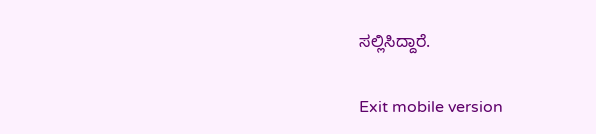ಸಲ್ಲಿಸಿದ್ದಾರೆ.

Exit mobile version